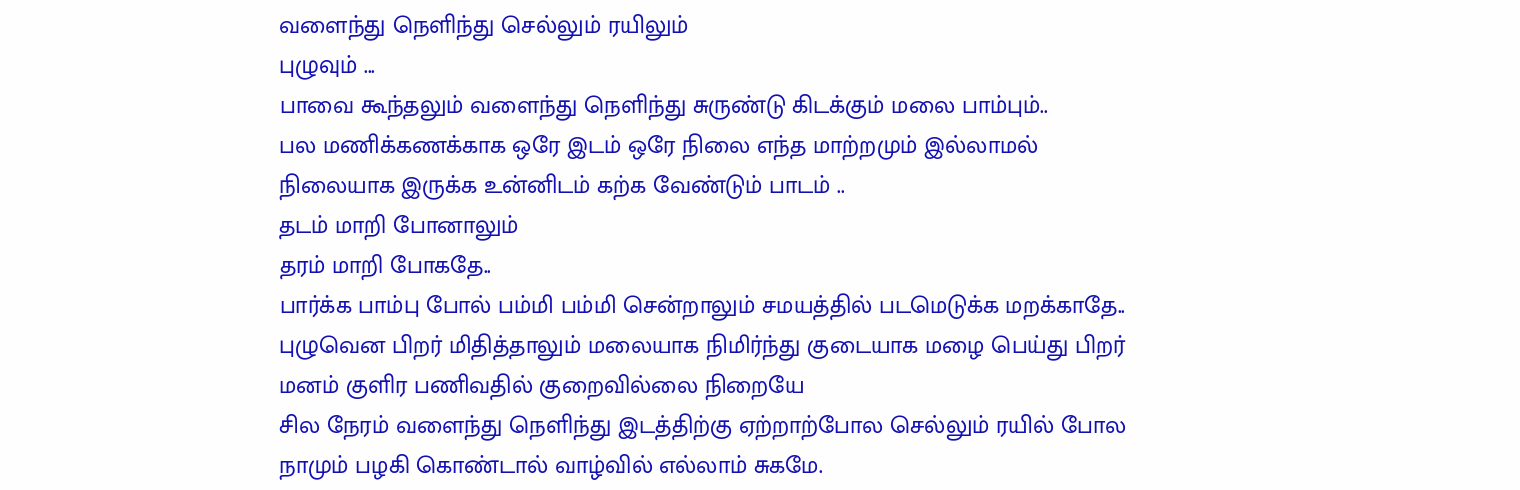வளைந்து நெளிந்து செல்லும் ரயிலும்
புழுவும் ...
பாவை கூந்தலும் வளைந்து நெளிந்து சுருண்டு கிடக்கும் மலை பாம்பும்..
பல மணிக்கணக்காக ஒரே இடம் ஒரே நிலை எந்த மாற்றமும் இல்லாமல் நிலையாக இருக்க உன்னிடம் கற்க வேண்டும் பாடம் ..
தடம் மாறி போனாலும்
தரம் மாறி போகதே..
பார்க்க பாம்பு போல் பம்மி பம்மி சென்றாலும் சமயத்தில் படமெடுக்க மறக்காதே..
புழுவென பிறர் மிதித்தாலும் மலையாக நிமிர்ந்து குடையாக மழை பெய்து பிறர் மனம் குளிர பணிவதில் குறைவில்லை நிறையே
சில நேரம் வளைந்து நெளிந்து இடத்திற்கு ஏற்றாற்போல செல்லும் ரயில் போல நாமும் பழகி கொண்டால் வாழ்வில் எல்லாம் சுகமே.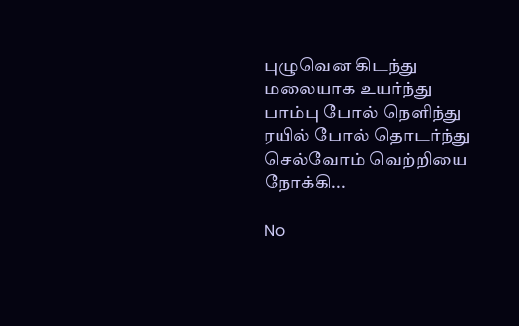புழுவென கிடந்து மலையாக உயர்ந்து பாம்பு போல் நெளிந்து ரயில் போல் தொடர்ந்து செல்வோம் வெற்றியை நோக்கி...

No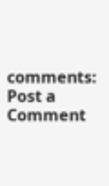comments:
Post a Comment